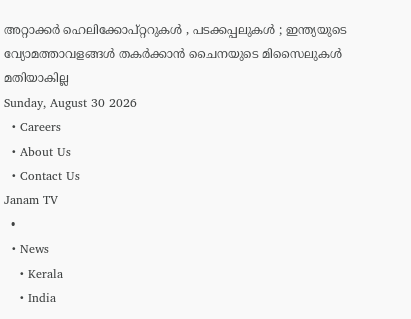അറ്റാക്കര്‍ ഹെലിക്കോപ്റ്ററുകള്‍ , പടക്കപ്പലുകൾ ; ഇന്ത്യയുടെ വ്യോമത്താവളങ്ങൾ തകർക്കാൻ ചൈനയുടെ മിസൈലുകൾ മതിയാകില്ല
Sunday, August 30 2026
  • Careers
  • About Us
  • Contact Us
Janam TV
  •
  • News
    • Kerala
    • India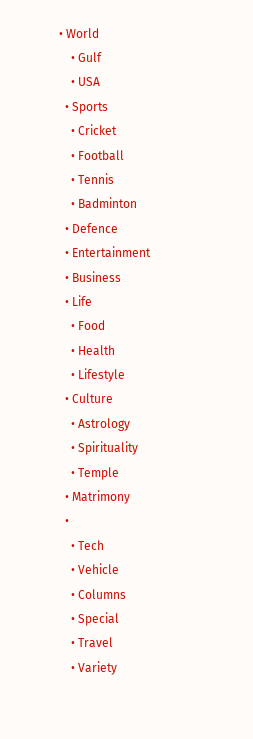• World
    • Gulf
    • USA
  • Sports
    • Cricket
    • Football
    • Tennis
    • Badminton
  • Defence
  • Entertainment
  • Business
  • Life
    • Food
    • Health
    • Lifestyle
  • Culture
    • Astrology
    • Spirituality
    • Temple
  • Matrimony
  •
    • Tech
    • Vehicle
    • Columns
    • Special
    • Travel
    • Variety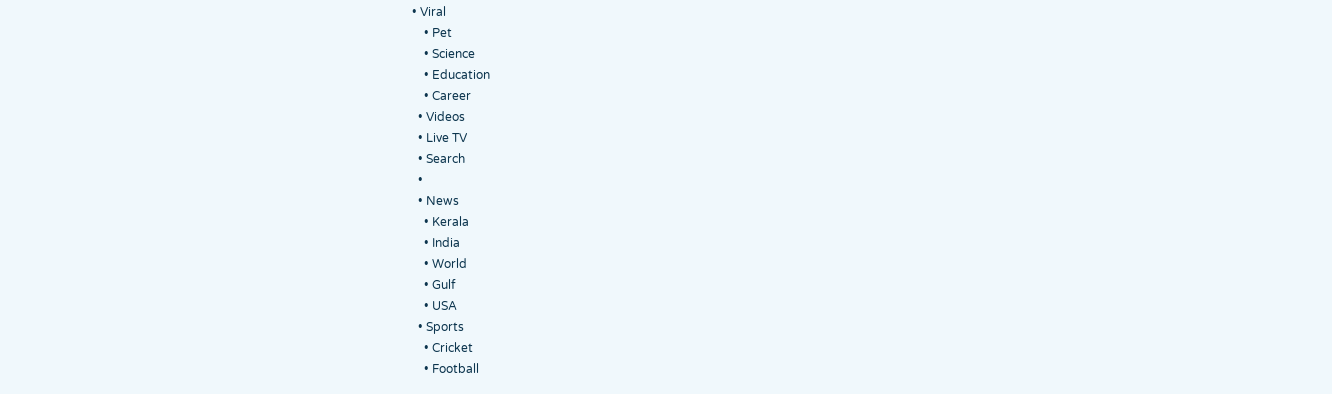• Viral
    • Pet
    • Science
    • Education
    • Career
  • Videos
  • Live TV
  • Search
  •
  • News
    • Kerala
    • India
    • World
    • Gulf
    • USA
  • Sports
    • Cricket
    • Football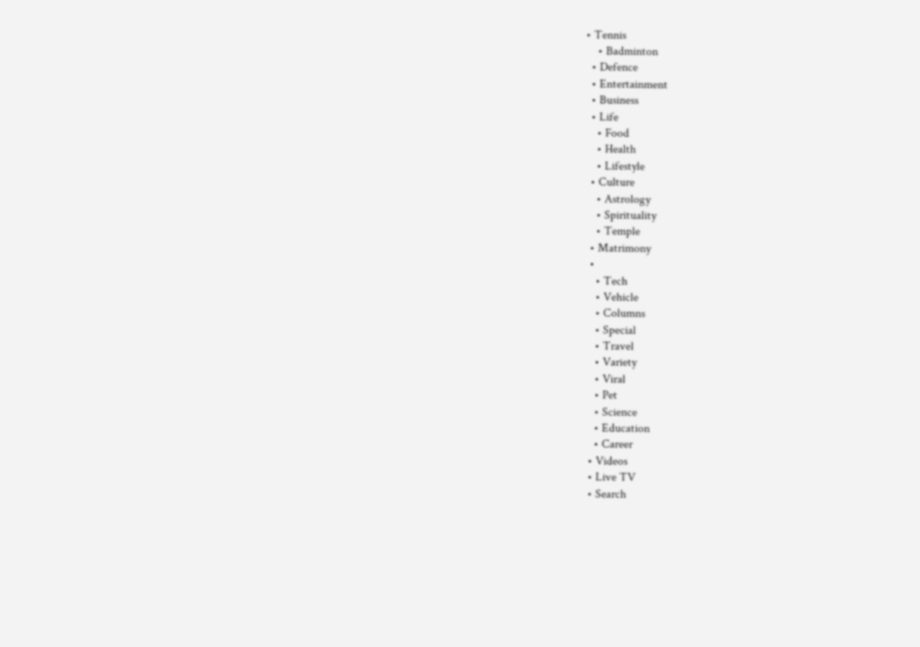• Tennis
    • Badminton
  • Defence
  • Entertainment
  • Business
  • Life
    • Food
    • Health
    • Lifestyle
  • Culture
    • Astrology
    • Spirituality
    • Temple
  • Matrimony
  •
    • Tech
    • Vehicle
    • Columns
    • Special
    • Travel
    • Variety
    • Viral
    • Pet
    • Science
    • Education
    • Career
  • Videos
  • Live TV
  • Search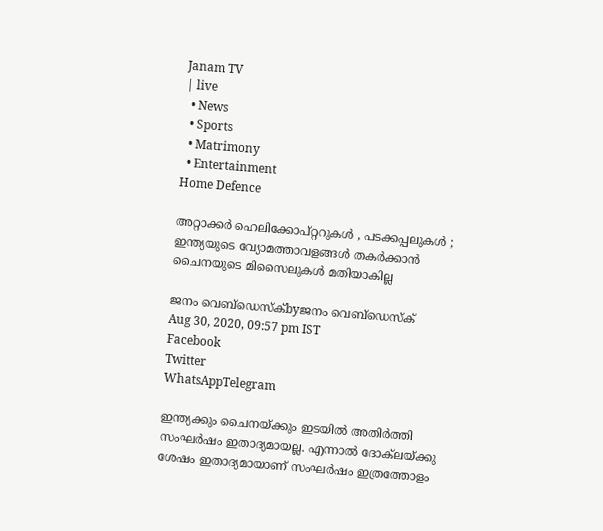Janam TV
| live
  • News
  • Sports
  • Matrimony
  • Entertainment
Home Defence

അറ്റാക്കര്‍ ഹെലിക്കോപ്റ്ററുകള്‍ , പടക്കപ്പലുകൾ ; ഇന്ത്യയുടെ വ്യോമത്താവളങ്ങൾ തകർക്കാൻ ചൈനയുടെ മിസൈലുകൾ മതിയാകില്ല

ജനം വെബ്‌ഡെസ്ക്byജനം വെബ്‌ഡെസ്ക്
Aug 30, 2020, 09:57 pm IST
Facebook
Twitter
WhatsAppTelegram

ഇന്ത്യക്കും ചൈനയ്‌ക്കും ഇടയില്‍ അതിര്‍ത്തി സംഘര്‍ഷം ഇതാദ്യമായല്ല. എന്നാല്‍ ദോക്‌ലയ്‌ക്കു ശേഷം ഇതാദ്യമായാണ് സംഘര്‍ഷം ഇത്രത്തോളം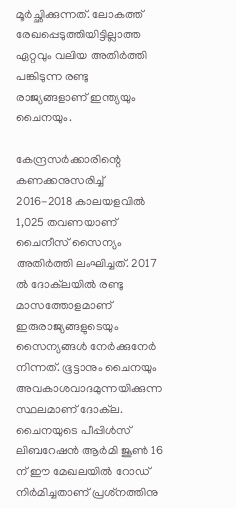മൂർച്ഛിക്കുന്നത്. ലോകത്ത് രേഖപ്പെടുത്തിയിട്ടില്ലാത്ത ഏറ്റവും വലിയ അതിര്‍ത്തി പങ്കിടുന്ന രണ്ടു രാജ്യങ്ങളാണ് ഇന്ത്യയും ചൈനയും.

കേന്ദ്രസര്‍ക്കാരിന്റെ കണക്കനുസരിച്ച് 2016-2018 കാലയളവില്‍ 1,025 തവണയാണ് ചൈനീസ് സൈന്യം അതിര്‍ത്തി ലംഘിച്ചത്. 2017 ല്‍ ദോക്‌ലയില്‍ രണ്ടു മാസത്തോളമാണ് ഇരുരാജ്യങ്ങളുടെയും സൈന്യങ്ങള്‍ നേര്‍ക്കുനേര്‍ നിന്നത്. ഭൂട്ടാനും ചൈനയും അവകാശവാദമുന്നയിക്കുന്ന സ്ഥലമാണ് ദോക്‌ല. ചൈനയുടെ പീപ്പിള്‍സ് ലിബറേഷന്‍ ആര്‍മി ജൂണ്‍ 16 ന് ഈ മേഖലയില്‍ റോഡ് നിര്‍മിച്ചതാണ് പ്രശ്‌നത്തിനു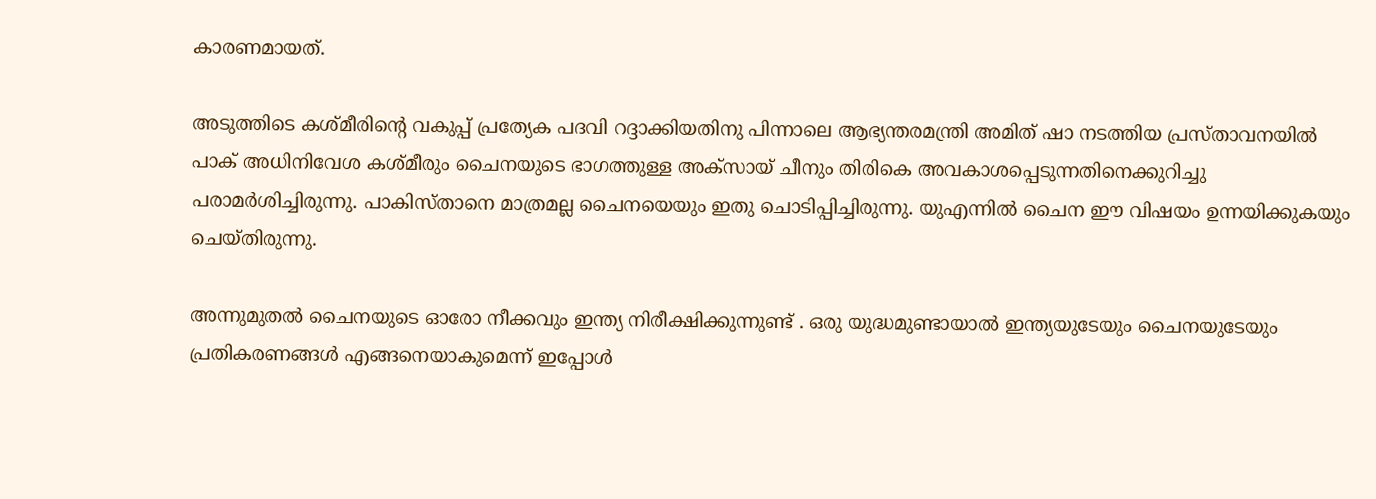കാരണമായത്.

അടുത്തിടെ കശ്മീരിന്റെ വകുപ്പ് പ്രത്യേക പദവി റദ്ദാക്കിയതിനു പിന്നാലെ ആഭ്യന്തരമന്ത്രി അമിത് ഷാ നടത്തിയ പ്രസ്താവനയില്‍ പാക് അധിനിവേശ കശ്മീരും ചൈനയുടെ ഭാഗത്തുള്ള അക്‌സായ് ചീനും തിരികെ അവകാശപ്പെടുന്നതിനെക്കുറിച്ചു പരാമര്‍ശിച്ചിരുന്നു. പാകിസ്താനെ മാത്രമല്ല ചൈനയെയും ഇതു ചൊടിപ്പിച്ചിരുന്നു. യുഎന്നില്‍ ചൈന ഈ വിഷയം ഉന്നയിക്കുകയും ചെയ്തിരുന്നു.

അന്നുമുതൽ ചൈനയുടെ ഓരോ നീക്കവും ഇന്ത്യ നിരീക്ഷിക്കുന്നുണ്ട് . ഒരു യുദ്ധമുണ്ടായാല്‍ ഇന്ത്യയുടേയും ചൈനയുടേയും പ്രതികരണങ്ങള്‍ എങ്ങനെയാകുമെന്ന് ഇപ്പോള്‍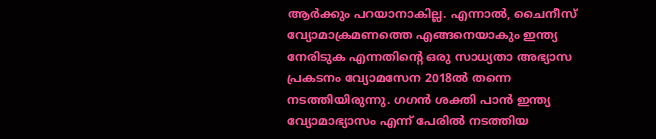ആര്‍ക്കും പറയാനാകില്ല. എന്നാല്‍, ചൈനീസ് വ്യോമാക്രമണത്തെ എങ്ങനെയാകും ഇന്ത്യ നേരിടുക എന്നതിന്റെ ഒരു സാധ്യതാ അഭ്യാസ പ്രകടനം വ്യോമസേന 2018ല്‍ തന്നെ നടത്തിയിരുന്നു. ഗഗന്‍ ശക്തി പാന്‍ ഇന്ത്യ വ്യോമാഭ്യാസം എന്ന് പേരില്‍ നടത്തിയ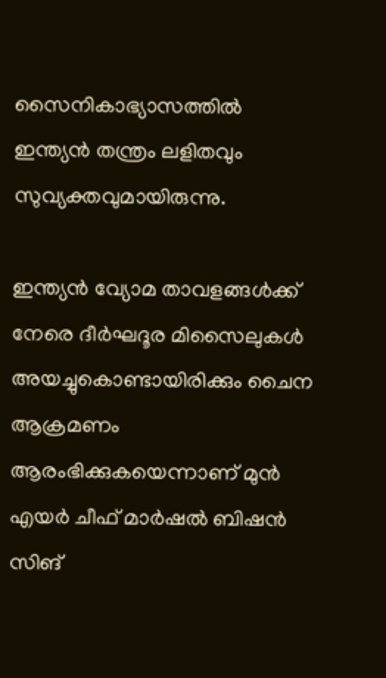സൈനികാഭ്യാസത്തില്‍ ഇന്ത്യന്‍ തന്ത്രം ലളിതവും സുവ്യക്തവുമായിരുന്നു.

ഇന്ത്യന്‍ വ്യോമ താവളങ്ങള്‍ക്ക് നേരെ ദീര്‍ഘദൂര മിസൈലുകള്‍ അയച്ചുകൊണ്ടായിരിക്കും ചൈന ആക്രമണം ആരംഭിക്കുകയെന്നാണ് മുന്‍ എയര്‍ ചീഫ് മാര്‍ഷല്‍ ബിഷന്‍ സിങ്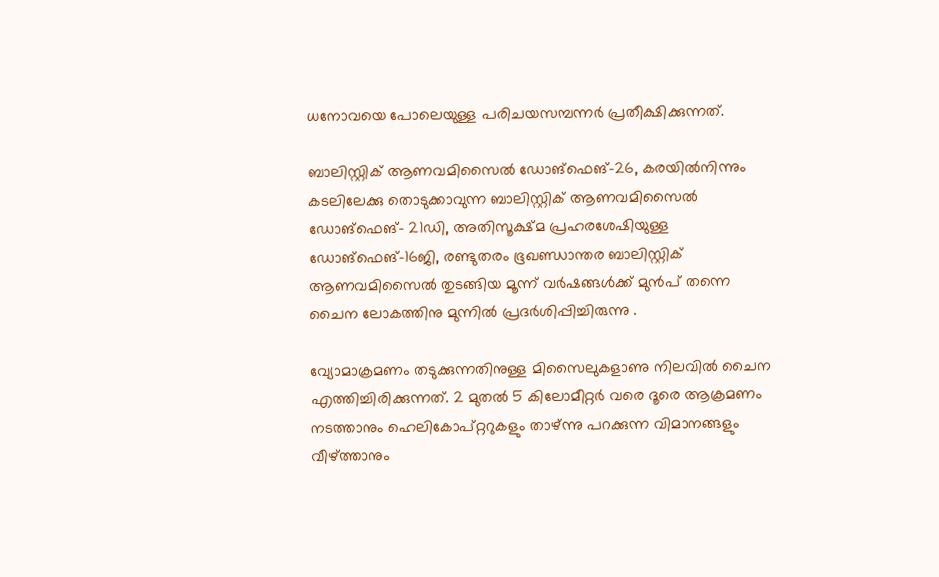ധനോവയെ പോലെയുള്ള പരിചയസമ്പന്നര്‍ പ്രതീക്ഷിക്കുന്നത്.

ബാലിസ്റ്റിക് ആണവമിസൈൽ ഡോങ്ഫെങ്–26, കരയിൽനിന്നും കടലിലേക്കു തൊടുക്കാവുന്ന ബാലിസ്റ്റിക് ആണവമിസൈൽ ഡോങ്ഫെങ്– 21ഡി, അതിസൂക്ഷ്മ പ്രഹരശേഷിയുള്ള ഡോങ്ഫെങ്–16ജി, രണ്ടുതരം ഭൂഖണ്ഡാന്തര ബാലിസ്റ്റിക് ആണവമിസൈൽ തുടങ്ങിയ മൂന്ന് വർഷങ്ങൾക്ക് മുൻപ് തന്നെ ചൈന ലോകത്തിനു മുന്നിൽ പ്രദർശിപ്പിച്ചിരുന്നു .

വ്യോമാക്രമണം തടുക്കുന്നതിനുള്ള മിസൈലുകളാണു നിലവിൽ ചൈന എത്തിച്ചിരിക്കുന്നത്. 2 മുതൽ 5 കിലോമീറ്റർ വരെ ദൂരെ ആക്രമണം നടത്താനും ഹെലികോപ്റ്ററുകളും താഴ്ന്നു പറക്കുന്ന വിമാനങ്ങളും വീഴ്‌ത്താനും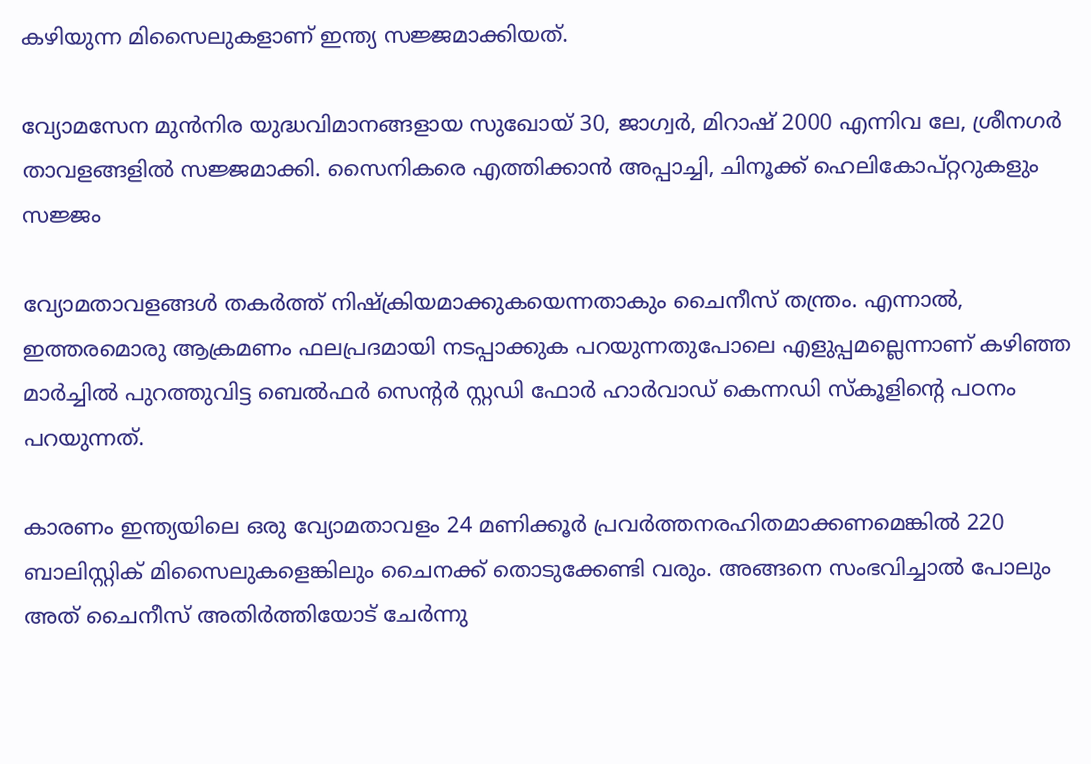കഴിയുന്ന മിസൈലുകളാണ് ഇന്ത്യ സജ്ജമാക്കിയത്.

വ്യോമസേന മുൻനിര യുദ്ധവിമാനങ്ങളായ സുഖോയ് 30, ജാഗ്വർ, മിറാഷ് 2000 എന്നിവ ലേ, ശ്രീനഗർ താവളങ്ങളിൽ സജ്ജമാക്കി. സൈനികരെ എത്തിക്കാൻ അപ്പാച്ചി, ചിനൂക്ക് ഹെലികോപ്റ്ററുകളും സജ്ജം

വ്യോമതാവളങ്ങള്‍ തകര്‍ത്ത് നിഷ്‌ക്രിയമാക്കുകയെന്നതാകും ചൈനീസ് തന്ത്രം. എന്നാല്‍, ഇത്തരമൊരു ആക്രമണം ഫലപ്രദമായി നടപ്പാക്കുക പറയുന്നതുപോലെ എളുപ്പമല്ലെന്നാണ് കഴിഞ്ഞ മാര്‍ച്ചില്‍ പുറത്തുവിട്ട ബെല്‍ഫര്‍ സെന്റര്‍ സ്റ്റഡി ഫോര്‍ ഹാര്‍വാഡ് കെന്നഡി സ്‌കൂളിന്റെ പഠനം പറയുന്നത്.

കാരണം ഇന്ത്യയിലെ ഒരു വ്യോമതാവളം 24 മണിക്കൂര്‍ പ്രവര്‍ത്തനരഹിതമാക്കണമെങ്കില്‍ 220 ബാലിസ്റ്റിക് മിസൈലുകളെങ്കിലും ചൈനക്ക് തൊടുക്കേണ്ടി വരും. അങ്ങനെ സംഭവിച്ചാല്‍ പോലും അത് ചൈനീസ് അതിര്‍ത്തിയോട് ചേര്‍ന്നു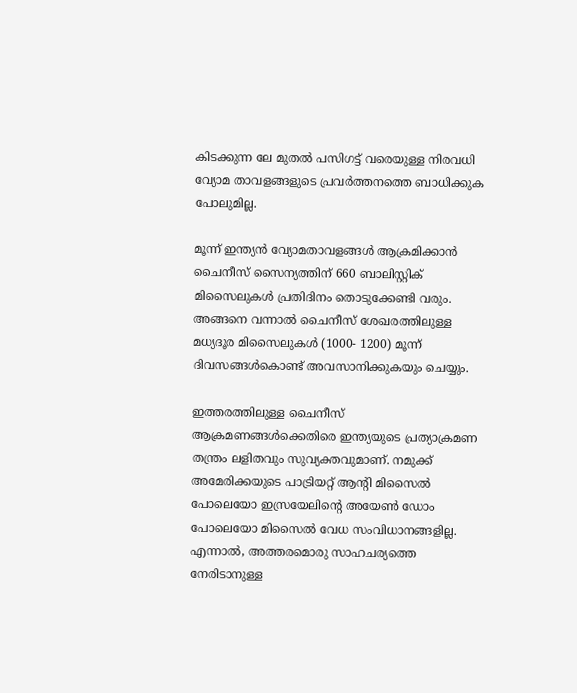കിടക്കുന്ന ലേ മുതല്‍ പസിഗട്ട് വരെയുള്ള നിരവധി വ്യോമ താവളങ്ങളുടെ പ്രവര്‍ത്തനത്തെ ബാധിക്കുക പോലുമില്ല.

മൂന്ന് ഇന്ത്യന്‍ വ്യോമതാവളങ്ങള്‍ ആക്രമിക്കാന്‍ ചൈനീസ് സൈന്യത്തിന് 660 ബാലിസ്റ്റിക് മിസൈലുകള്‍ പ്രതിദിനം തൊടുക്കേണ്ടി വരും. അങ്ങനെ വന്നാല്‍ ചൈനീസ് ശേഖരത്തിലുള്ള മധ്യദൂര മിസൈലുകള്‍ (1000- 1200) മൂന്ന് ദിവസങ്ങള്‍കൊണ്ട് അവസാനിക്കുകയും ചെയ്യും.

ഇത്തരത്തിലുള്ള ചൈനീസ് ആക്രമണങ്ങള്‍ക്കെതിരെ ഇന്ത്യയുടെ പ്രത്യാക്രമണ തന്ത്രം ലളിതവും സുവ്യക്തവുമാണ്. നമുക്ക് അമേരിക്കയുടെ പാട്രിയറ്റ് ആന്റി മിസൈല്‍ പോലെയോ ഇസ്രയേലിന്റെ അയേണ്‍ ഡോം പോലെയോ മിസൈല്‍ വേധ സംവിധാനങ്ങളില്ല. എന്നാല്‍, അത്തരമൊരു സാഹചര്യത്തെ നേരിടാനുള്ള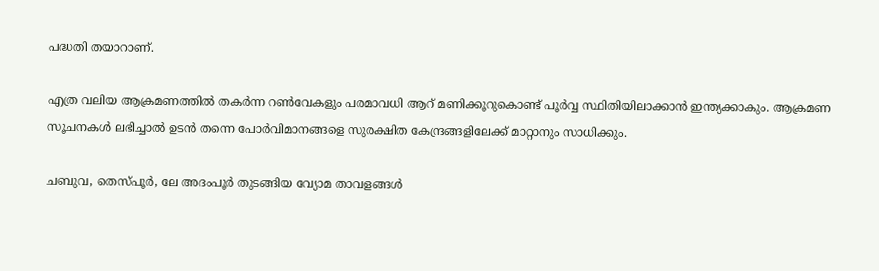പദ്ധതി തയാറാണ്.

എത്ര വലിയ ആക്രമണത്തില്‍ തകര്‍ന്ന റണ്‍വേകളും പരമാവധി ആറ് മണിക്കൂറുകൊണ്ട് പൂര്‍വ്വ സ്ഥിതിയിലാക്കാന്‍ ഇന്ത്യക്കാകും. ആക്രമണ സൂചനകള്‍ ലഭിച്ചാല്‍ ഉടന്‍ തന്നെ പോര്‍വിമാനങ്ങളെ സുരക്ഷിത കേന്ദ്രങ്ങളിലേക്ക് മാറ്റാനും സാധിക്കും.

ചബുവ, തെസ്പൂര്‍, ലേ അദംപൂര്‍ തുടങ്ങിയ വ്യോമ താവളങ്ങള്‍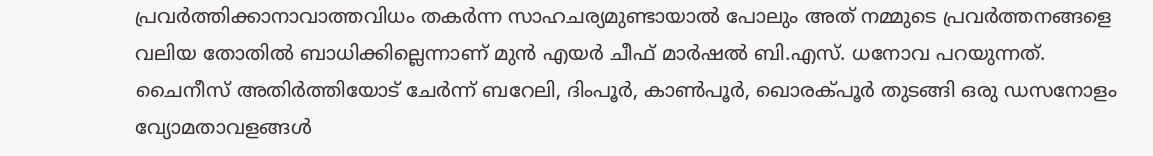പ്രവര്‍ത്തിക്കാനാവാത്തവിധം തകര്‍ന്ന സാഹചര്യമുണ്ടായാല്‍ പോലും അത് നമ്മുടെ പ്രവര്‍ത്തനങ്ങളെ വലിയ തോതില്‍ ബാധിക്കില്ലെന്നാണ് മുന്‍ എയര്‍ ചീഫ് മാര്‍ഷല്‍ ബി.എസ്. ധനോവ പറയുന്നത്. ചൈനീസ് അതിര്‍ത്തിയോട് ചേര്‍ന്ന് ബറേലി, ദിംപൂര്‍, കാണ്‍പൂര്‍, ഖൊരക്പൂര്‍ തുടങ്ങി ഒരു ഡസനോളം വ്യോമതാവളങ്ങള്‍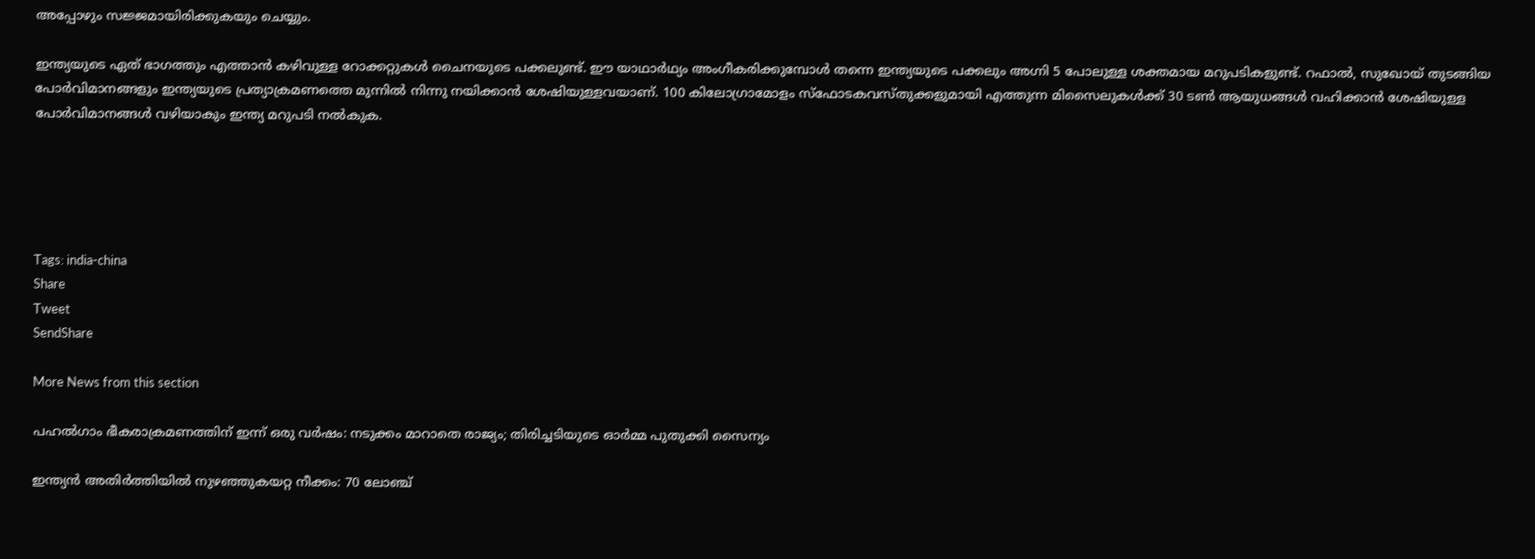അപ്പോഴും സജ്ജമായിരിക്കുകയും ചെയ്യും.

ഇന്ത്യയുടെ ഏത് ഭാഗത്തും എത്താന്‍ കഴിവുള്ള റോക്കറ്റുകള്‍ ചൈനയുടെ പക്കലുണ്ട്. ഈ യാഥാര്‍ഥ്യം അംഗീകരിക്കുമ്പോള്‍ തന്നെ ഇന്ത്യയുടെ പക്കലും അഗ്നി 5 പോലുള്ള ശക്തമായ മറുപടികളുണ്ട്. റഫാല്‍, സുഖോയ് തുടങ്ങിയ പോര്‍വിമാനങ്ങളും ഇന്ത്യയുടെ പ്രത്യാക്രമണത്തെ മുന്നില്‍ നിന്നു നയിക്കാന്‍ ശേഷിയുള്ളവയാണ്. 100 കിലോഗ്രാമോളം സ്‌ഫോടകവസ്തുക്കളുമായി എത്തുന്ന മിസൈലുകള്‍ക്ക് 30 ടണ്‍ ആയുധങ്ങള്‍ വഹിക്കാന്‍ ശേഷിയുള്ള പോര്‍വിമാനങ്ങള്‍ വഴിയാകും ഇന്ത്യ മറുപടി നല്‍കുക.





Tags: india-china
Share
Tweet
SendShare

More News from this section

പഹൽഗാം ഭീകരാക്രമണത്തിന് ഇന്ന് ഒരു വർഷം: നടുക്കം മാറാതെ രാജ്യം; തിരിച്ചടിയുടെ ഓർമ്മ പുതുക്കി സൈന്യം

ഇന്ത്യൻ അതിർത്തിയിൽ നുഴഞ്ഞുകയറ്റ നീക്കം: 70 ലോഞ്ച്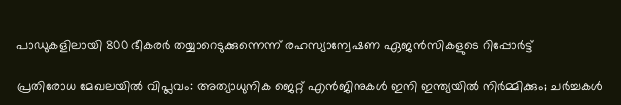പാഡുകളിലായി 800 ഭീകരർ തയ്യാറെടുക്കുന്നെന്ന് രഹസ്യാന്വേഷണ ഏജൻസികളുടെ റിപ്പോർട്ട്

പ്രതിരോധ മേഖലയിൽ വിപ്ലവം: അത്യാധുനിക ജെറ്റ് എൻജിനുകൾ ഇനി ഇന്ത്യയിൽ നിർമ്മിക്കും; ചർച്ചകൾ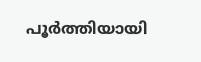പൂർത്തിയായി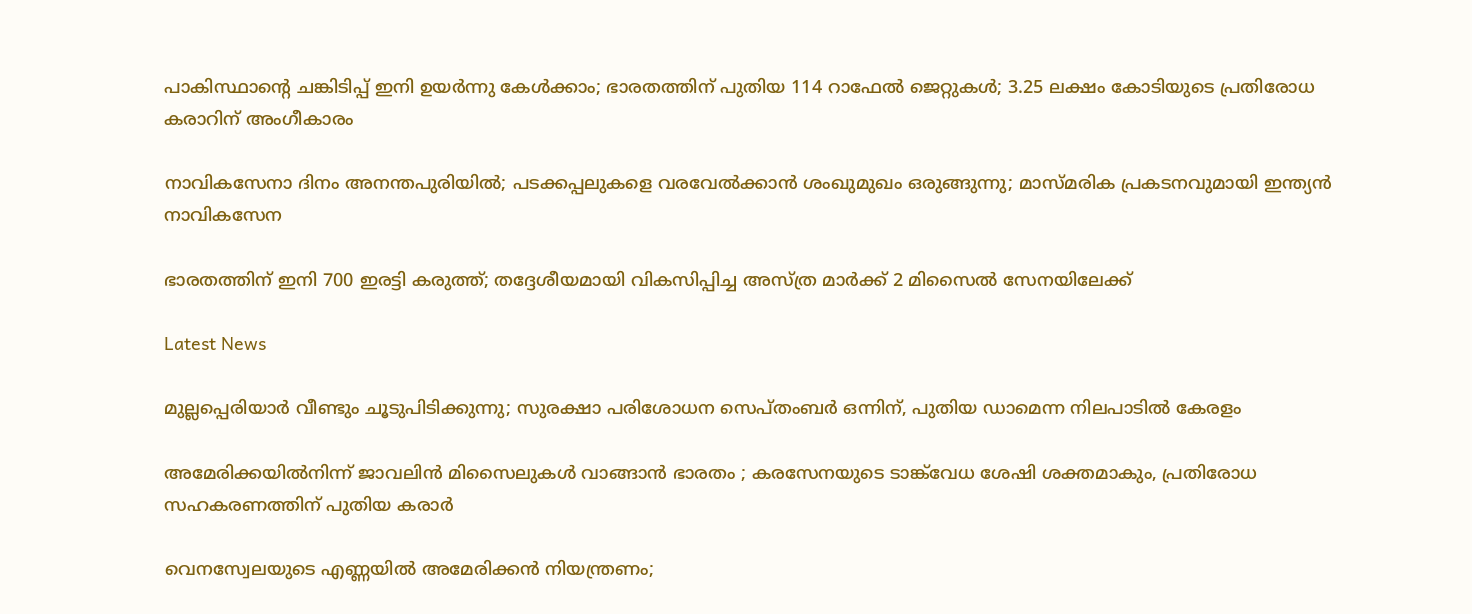പാകിസ്ഥാന്റെ ചങ്കിടിപ്പ് ഇനി ഉയർന്നു കേൾക്കാം; ഭാരതത്തിന് പുതിയ 114 റാഫേൽ ജെറ്റുകൾ; 3.25 ലക്ഷം കോടിയുടെ പ്രതിരോധ കരാറിന് അംഗീകാരം

നാവികസേനാ ദിനം അനന്തപുരിയിൽ; പടക്കപ്പലുകളെ വരവേൽക്കാൻ ശംഖുമുഖം ഒരുങ്ങുന്നു; മാസ്മരിക പ്രകടനവുമായി ഇന്ത്യൻ നാവികസേന

ഭാരതത്തിന് ഇനി 700 ഇരട്ടി കരുത്ത്; തദ്ദേശീയമായി വികസിപ്പിച്ച അസ്ത്ര മാര്‍ക്ക് 2 മിസൈൽ സേനയിലേക്ക്

Latest News

മുല്ലപ്പെരിയാർ വീണ്ടും ചൂടുപിടിക്കുന്നു; സുരക്ഷാ പരിശോധന സെപ്തംബർ ഒന്നിന്, പുതിയ ഡാമെന്ന നിലപാടിൽ കേരളം

അമേരിക്കയിൽനിന്ന് ജാവലിൻ മിസൈലുകൾ വാങ്ങാൻ ഭാരതം ; കരസേനയുടെ ടാങ്ക്‌വേധ ശേഷി ശക്തമാകും, പ്രതിരോധ സഹകരണത്തിന് പുതിയ കരാർ

വെനസ്വേലയുടെ എണ്ണയിൽ അമേരിക്കൻ നിയന്ത്രണം;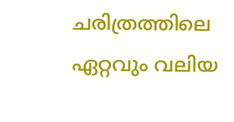ചരിത്രത്തിലെ ഏറ്റവും വലിയ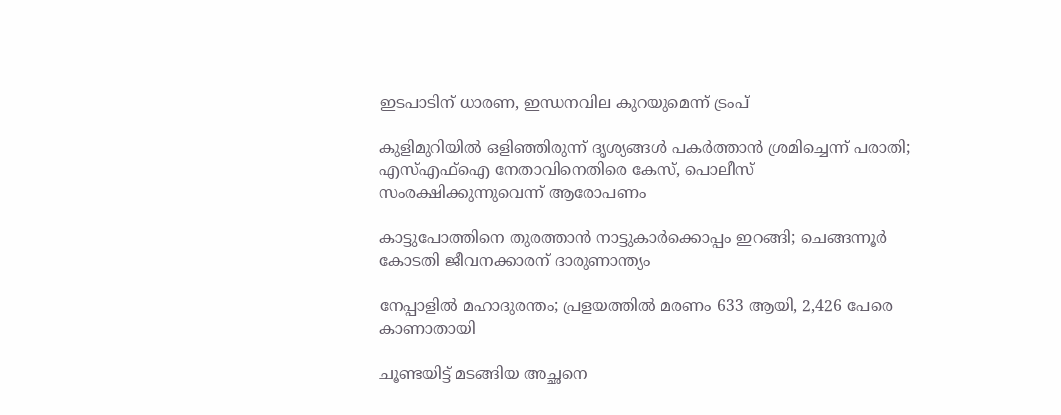ഇടപാടിന് ധാരണ, ഇന്ധനവില കുറയുമെന്ന് ട്രംപ്

കുളിമുറിയിൽ ഒളിഞ്ഞിരുന്ന് ദൃശ്യങ്ങൾ പകർത്താൻ ശ്രമിച്ചെന്ന് പരാതി; എസ്എഫ്ഐ നേതാവിനെതിരെ കേസ്, പൊലീസ് സംരക്ഷിക്കുന്നുവെന്ന് ആരോപണം

കാട്ടുപോത്തിനെ തുരത്താൻ നാട്ടുകാർക്കൊപ്പം ഇറങ്ങി; ചെങ്ങന്നൂർ കോടതി ജീവനക്കാരന് ദാരുണാന്ത്യം

നേപ്പാളിൽ മഹാദുരന്തം; പ്രളയത്തിൽ മരണം 633 ആയി, 2,426 പേരെ കാണാതായി

ചൂണ്ടയിട്ട് മടങ്ങിയ അച്ഛനെ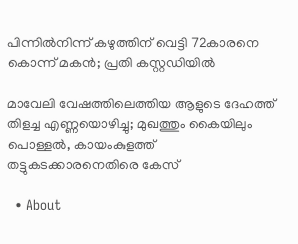പിന്നിൽനിന്ന് കഴുത്തിന് വെട്ടി 72കാരനെ കൊന്ന് മകൻ; പ്രതി കസ്റ്റഡിയിൽ

മാവേലി വേഷത്തിലെത്തിയ ആളുടെ ദേഹത്ത് തിളച്ച എണ്ണയൊഴിച്ചു; മുഖത്തും കൈയിലും പൊള്ളൽ, കായംകുളത്ത് തട്ടുകടക്കാരനെതിരെ കേസ്

  • About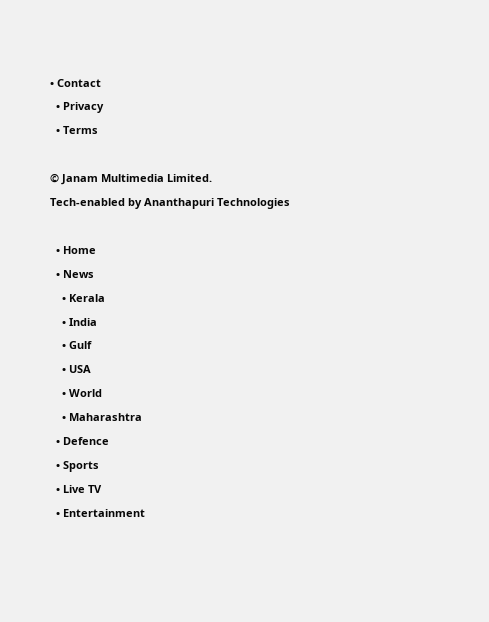• Contact
  • Privacy
  • Terms

© Janam Multimedia Limited.
Tech-enabled by Ananthapuri Technologies

  • Home
  • News
    • Kerala
    • India
    • Gulf
    • USA
    • World
    • Maharashtra
  • Defence
  • Sports
  • Live TV
  • Entertainment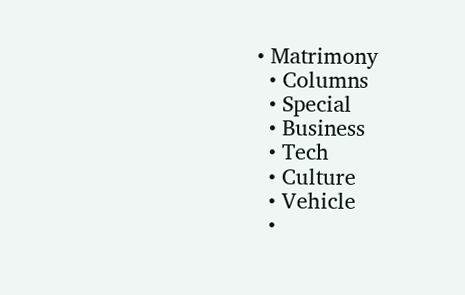• Matrimony
  • Columns
  • Special
  • Business
  • Tech
  • Culture
  • Vehicle
  •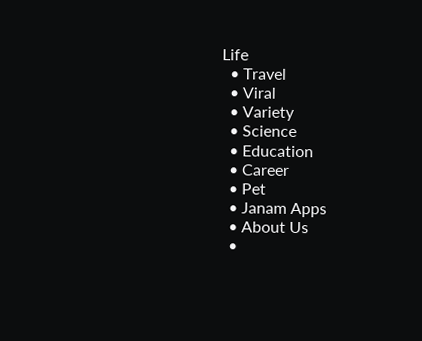Life
  • Travel
  • Viral
  • Variety
  • Science
  • Education
  • Career
  • Pet
  • Janam Apps
  • About Us
  •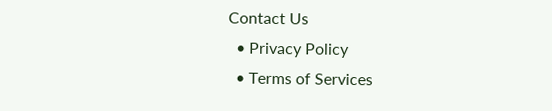Contact Us
  • Privacy Policy
  • Terms of Services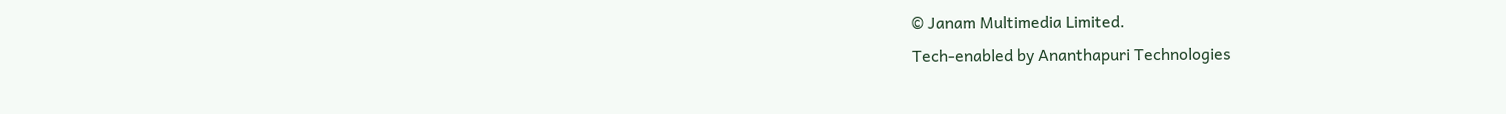© Janam Multimedia Limited.
Tech-enabled by Ananthapuri Technologies